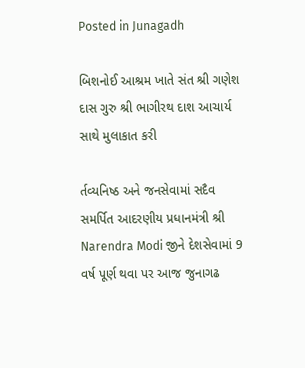Posted in Junagadh

બિશનોઈ આશ્રમ ખાતે સંત શ્રી ગણેશ દાસ ગુરુ શ્રી ભાગીરથ દાશ આચાર્ય સાથે મુલાકાત કરી

ર્તવ્યનિષ્ઠ અને જનસેવામાં સદૈવ સમર્પિત આદરણીય પ્રધાનમંત્રી શ્રી Narendra Modi જીને દેશસેવામાં 9 વર્ષ પૂર્ણ થવા પર આજ જુનાગઢ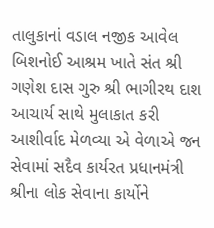તાલુકાનાં વડાલ નજીક આવેલ બિશનોઈ આશ્રમ ખાતે સંત શ્રી ગણેશ દાસ ગુરુ શ્રી ભાગીરથ દાશ આચાર્ય સાથે મુલાકાત કરી આશીર્વાદ મેળવ્યા એ વેળાએ જન સેવામાં સદૈવ કાર્યરત પ્રધાનમંત્રી શ્રીના લોક સેવાના કાર્યોને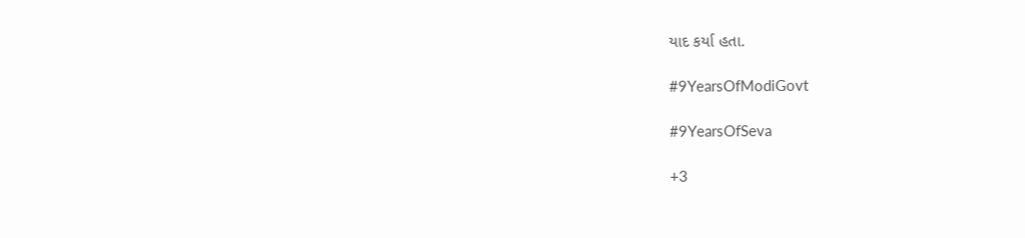યાદ કર્યા હતા.

#9YearsOfModiGovt

#9YearsOfSeva

+3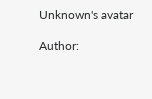Unknown's avatar

Author: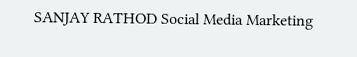SANJAY RATHOD Social Media Marketing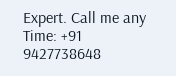Expert. Call me any Time: +91 9427738648